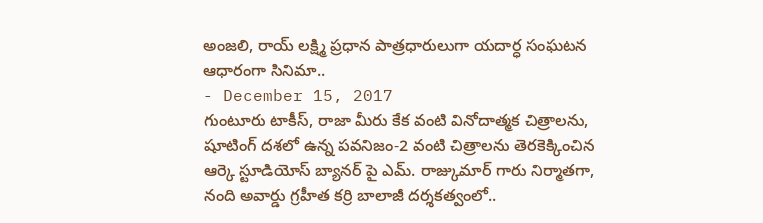అంజలి, రాయ్ లక్ష్మి ప్రధాన పాత్రధారులుగా యదార్ధ సంఘటన ఆధారంగా సినిమా..
- December 15, 2017
గుంటూరు టాకీస్, రాజా మీరు కేక వంటి వినోదాత్మక చిత్రాలను, షూటింగ్ దశలో ఉన్న పవనిజం-2 వంటి చిత్రాలను తెరకెక్కించిన ఆర్కె స్టూడియోస్ బ్యానర్ పై ఎమ్. రాజ్కుమార్ గారు నిర్మాతగా, నంది అవార్డు గ్రహీత కర్రి బాలాజీ దర్శకత్వంలో..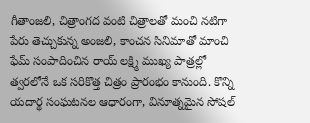గీతాంజలి, చిత్రాంగద వంటి చిత్రాలతో మంచి నటిగా పేరు తెచ్చుకున్న అంజలి, కాంచన సినిమాతో మాంచి ఫేమ్ సంపాదించిన రాయ్ లక్ష్మి ముఖ్య పాత్రల్లో త్వరలోనే ఒక సరికొత్త చిత్రం ప్రారంభం కానుంది. కొన్ని యదార్థ సంఘటనల ఆధారంగా, వినూత్నమైన సోషల్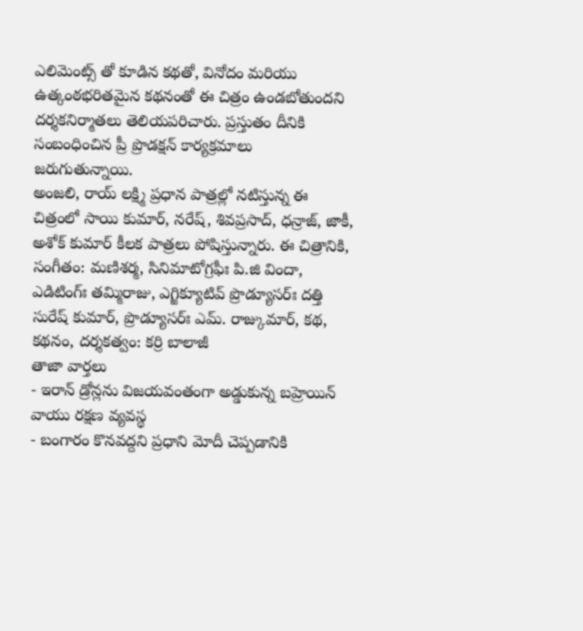ఎలిమెంట్స్ తో కూడిన కథతో, వినోదం మరియు ఉత్కంఠభరితమైన కథనంతో ఈ చిత్రం ఉండబోతుందని దర్శకనిర్మాతలు తెలియపరిచారు. ప్రస్తుతం దీనికి సంబంధించిన ప్రీ ప్రొడక్షన్ కార్యక్రమాలు జరుగుతున్నాయి.
అంజలి, రాయ్ లక్ష్మి ప్రధాన పాత్రల్లో నటిస్తున్న ఈ చిత్రంలో సాయి కుమార్, నరేష్, శివప్రసాద్, ధన్రాజ్, జాకీ, అశోక్ కుమార్ కీలక పాత్రలు పోషిస్తున్నారు. ఈ చిత్రానికి, సంగీతం: మణిశర్మ, సినిమాటోగ్రఫీః పి.జి విందా, ఎడిటింగ్ః తమ్మిరాజు, ఎగ్జిక్యూటివ్ ప్రొడ్యూసర్ః దత్తి సురేష్ కుమార్, ప్రొడ్యూసర్ః ఎమ్. రాజ్కుమార్, కథ, కథనం, దర్శకత్వం: కర్రి బాలాజీ
తాజా వార్తలు
- ఇరాన్ డ్రోన్లను విజయవంతంగా అడ్డుకున్న బహ్రెయిన్ వాయు రక్షణ వ్యవస్థ
- బంగారం కొనవద్దని ప్రధాని మోదీ చెప్పడానికి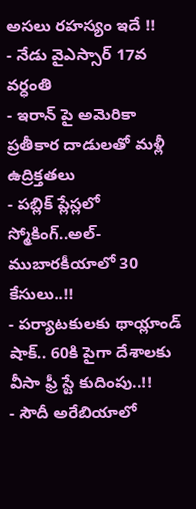అసలు రహస్యం ఇదే !!
- నేడు వైఎస్సార్ 17వ వర్ధంతి
- ఇరాన్ పై అమెరికా ప్రతీకార దాడులతో మళ్లీ ఉద్రిక్తతలు
- పబ్లిక్ ప్లేస్లలో స్మోకింగ్..అల్-ముబారకీయాలో 30 కేసులు..!!
- పర్యాటకులకు థాయ్లాండ్ షాక్.. 60కి పైగా దేశాలకు వీసా ఫ్రీ స్టే కుదింపు..!!
- సౌదీ అరేబియాలో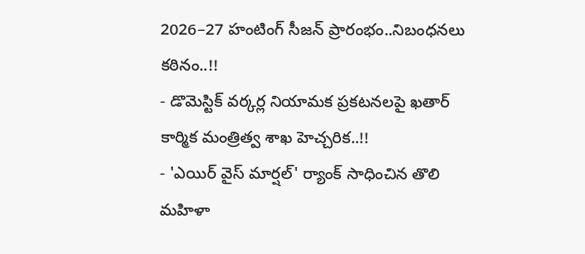2026–27 హంటింగ్ సీజన్ ప్రారంభం..నిబంధనలు కఠినం..!!
- డొమెస్టిక్ వర్కర్ల నియామక ప్రకటనలపై ఖతార్ కార్మిక మంత్రిత్వ శాఖ హెచ్చరిక..!!
- 'ఎయిర్ వైస్ మార్షల్' ర్యాంక్ సాధించిన తొలి మహిళా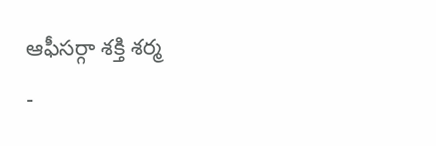ఆఫీసర్గా శక్తి శర్మ
-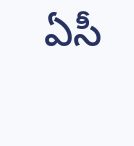ఏసీ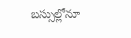బస్సుల్లోనూ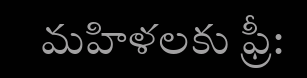మహిళలకు ఫ్రీ: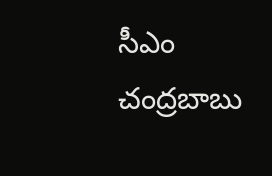సీఎం చంద్రబాబు